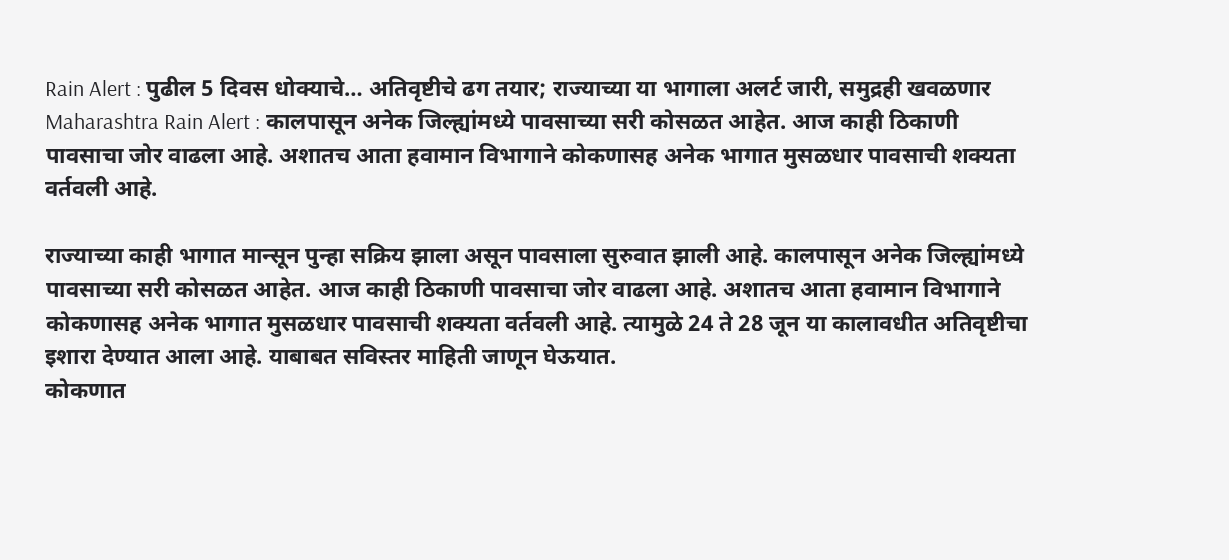Rain Alert : पुढील 5 दिवस धोक्याचे… अतिवृष्टीचे ढग तयार; राज्याच्या या भागाला अलर्ट जारी, समुद्रही खवळणार
Maharashtra Rain Alert : कालपासून अनेक जिल्ह्यांमध्ये पावसाच्या सरी कोसळत आहेत. आज काही ठिकाणी पावसाचा जोर वाढला आहे. अशातच आता हवामान विभागाने कोकणासह अनेक भागात मुसळधार पावसाची शक्यता वर्तवली आहे.

राज्याच्या काही भागात मान्सून पुन्हा सक्रिय झाला असून पावसाला सुरुवात झाली आहे. कालपासून अनेक जिल्ह्यांमध्ये पावसाच्या सरी कोसळत आहेत. आज काही ठिकाणी पावसाचा जोर वाढला आहे. अशातच आता हवामान विभागाने कोकणासह अनेक भागात मुसळधार पावसाची शक्यता वर्तवली आहे. त्यामुळे 24 ते 28 जून या कालावधीत अतिवृष्टीचा इशारा देण्यात आला आहे. याबाबत सविस्तर माहिती जाणून घेऊयात.
कोकणात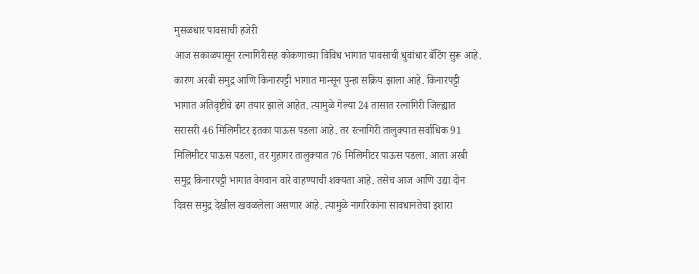मुसळधार पावसाची हजेरी
आज सकाळपासून रत्नागिरीसह कोकणाच्या विविध भागात पावसाची धुवांधार बॅटिंग सुरू आहे. कारण अरबी समुद्र आणि किनारपट्टी भागात मान्सून पुन्हा सक्रिय झाला आहे. किनारपट्टी भागात अतिवृष्टीचे ढग तयार झाले आहेत. त्यामुळे गेल्या 24 तासात रत्नागिरी जिल्ह्यात सरासरी 46 मिलिमीटर इतका पाऊस पडला आहे. तर रत्नागिरी तालुक्यात सर्वाधिक 91 मिलिमीटर पाऊस पडला, तर गुहागर तालुक्यात 76 मिलिमीटर पाऊस पडला. आता अरबी समुद्र किनारपट्टी भागात वेगवान वारे वाहण्याची शक्यता आहे. तसेच आज आणि उद्या दोन दिवस समुद्र देखील खवळलेला असणार आहे. त्यामुळे नागरिकांना सावधानतेचा इशारा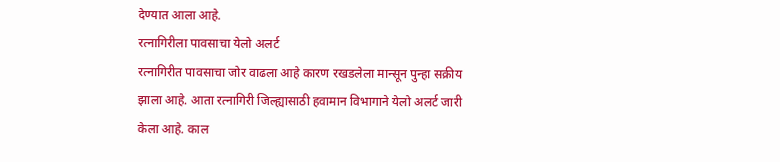देण्यात आला आहे.
रत्नागिरीला पावसाचा येलो अलर्ट
रत्नागिरीत पावसाचा जोर वाढला आहे कारण रखडलेला मान्सून पुन्हा सक्रीय झाला आहे. आता रत्नागिरी जिल्ह्यासाठी हवामान विभागाने येलो अलर्ट जारी केला आहे. काल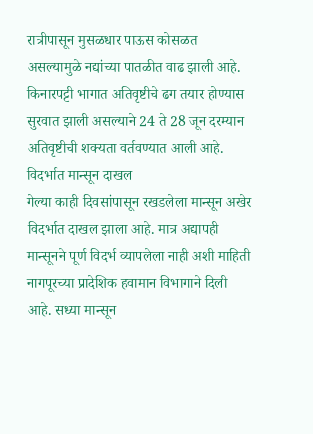रात्रीपासून मुसळधार पाऊस कोसळत असल्यामुळे नद्यांच्या पातळीत वाढ झाली आहे. किनारपट्टी भागात अतिवृष्टीचे ढग तयार होण्यास सुरवात झाली असल्याने 24 ते 28 जून दरम्यान अतिवृष्टीची शक्यता वर्तवण्यात आली आहे.
विदर्भात मान्सून दाखल
गेल्या काही दिवसांपासून रखडलेला मान्सून अखेर विदर्भात दाखल झाला आहे. मात्र अद्यापही मान्सूनने पूर्ण विदर्भ व्यापलेला नाही अशी माहिती नागपूरच्या प्रादेशिक हवामान विभागाने दिली आहे. सध्या मान्सून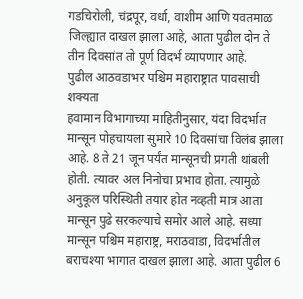गडचिरोली, चंद्रपूर, वर्धा, वाशीम आणि यवतमाळ जिल्ह्यात दाखल झाला आहे, आता पुढील दोन ते तीन दिवसांत तो पूर्ण विदर्भ व्यापणार आहे.
पुढील आठवडाभर पश्चिम महाराष्ट्रात पावसाची शक्यता
हवामान विभागाच्या माहितीनुसार, यंदा विदर्भात मान्सून पोहचायला सुमारे 10 दिवसांचा विलंब झाला आहे. 8 ते 21 जून पर्यंत मान्सूनची प्रगती थांबली होती. त्यावर अल निनोचा प्रभाव होता. त्यामुळे अनुकूल परिस्थिती तयार होत नव्हती मात्र आता मान्सून पुढे सरकल्याचे समोर आले आहे. सध्या मान्सून पश्चिम महाराष्ट्र, मराठवाडा, विदर्भातील बराचश्या भागात दाखल झाला आहे. आता पुढील 6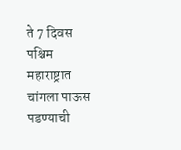ते 7 दिवस पश्चिम महाराष्ट्रात चांगला पाऊस पडण्याची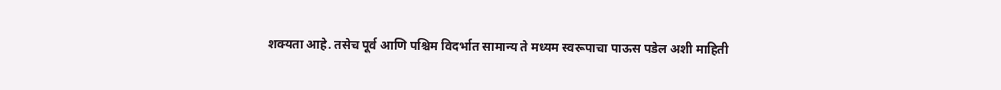शक्यता आहे. तसेच पूर्व आणि पश्चिम विदर्भात सामान्य ते मध्यम स्वरूपाचा पाऊस पडेल अशी माहिती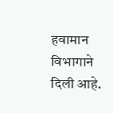हवामान विभागाने दिली आहे.